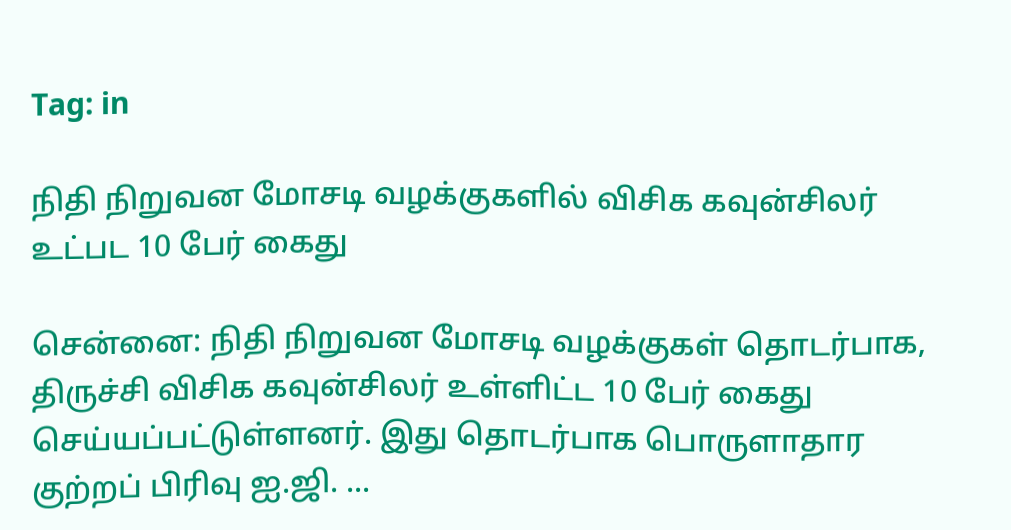Tag: in

நிதி நிறுவன மோசடி வழக்குகளில் விசிக கவுன்சிலர் உட்பட 10 பேர் கைது

சென்னை: நிதி நிறுவன மோசடி வழக்குகள் தொடர்பாக, திருச்சி விசிக கவுன்சிலர் உள்ளிட்ட 10 பேர் கைது செய்யப்பட்டுள்ளனர். இது தொடர்பாக பொருளாதார குற்றப் பிரிவு ஐ.ஜி. ...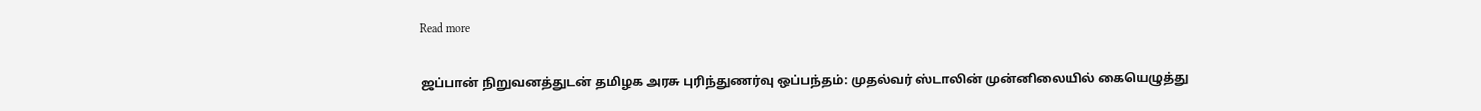Read more

ஜப்பான் நிறுவனத்துடன் தமிழக அரசு புரிந்துணர்வு ஒப்பந்தம்: முதல்வர் ஸ்டாலின் முன்னிலையில் கையெழுத்து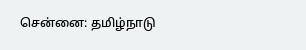சென்னை: தமிழ்நாடு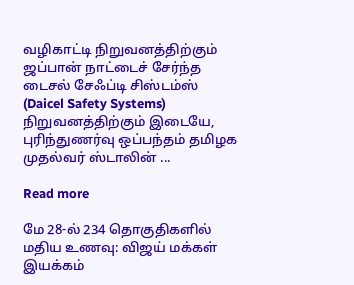வழிகாட்டி நிறுவனத்திற்கும் ஜப்பான் நாட்டைச் சேர்ந்த டைசல் சேஃப்டி சிஸ்டம்ஸ் (Daicel Safety Systems) நிறுவனத்திற்கும் இடையே, புரிந்துணர்வு ஒப்பந்தம் தமிழக முதல்வர் ஸ்டாலின் ...

Read more

மே 28-ல் 234 தொகுதிகளில் மதிய உணவு: விஜய் மக்கள் இயக்கம்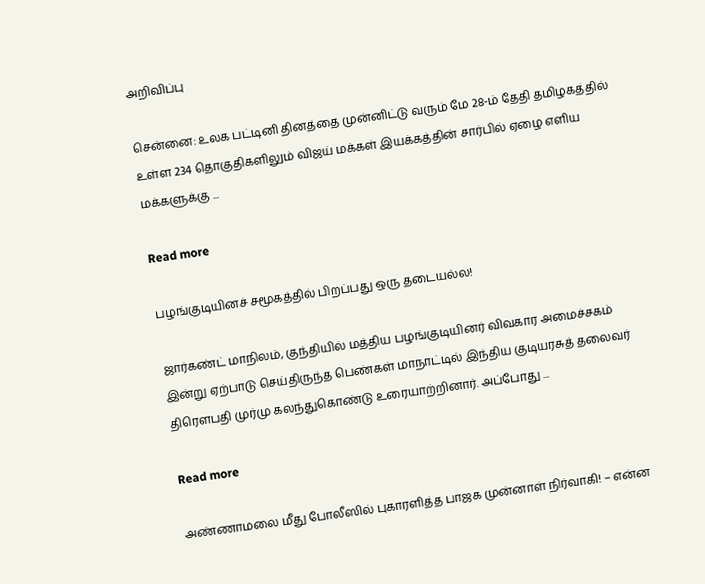அறிவிப்பு

சென்னை: உலக பட்டினி தினத்தை முன்னிட்டு வரும் மே 28-ம் தேதி தமிழகத்தில் உள்ள 234 தொகுதிகளிலும் விஜய் மக்கள் இயக்கத்தின் சார்பில் ஏழை எளிய மக்களுக்கு ...

Read more

பழங்குடியினச் சமூகத்தில் பிறப்பது ஒரு தடையல்ல!

ஜார்கண்ட் மாநிலம், குந்தியில் மத்திய பழங்குடியினர் விவகார அமைச்சகம் இன்று ஏற்பாடு செய்திருந்த பெண்கள் மாநாட்டில் இந்திய குடியரசுத் தலைவர் திரௌபதி முர்மு கலந்துகொண்டு உரையாற்றினார். அப்போது ...

Read more

அண்ணாமலை மீது போலீஸில் புகாரளித்த பாஜக முன்னாள் நிர்வாகி! – என்ன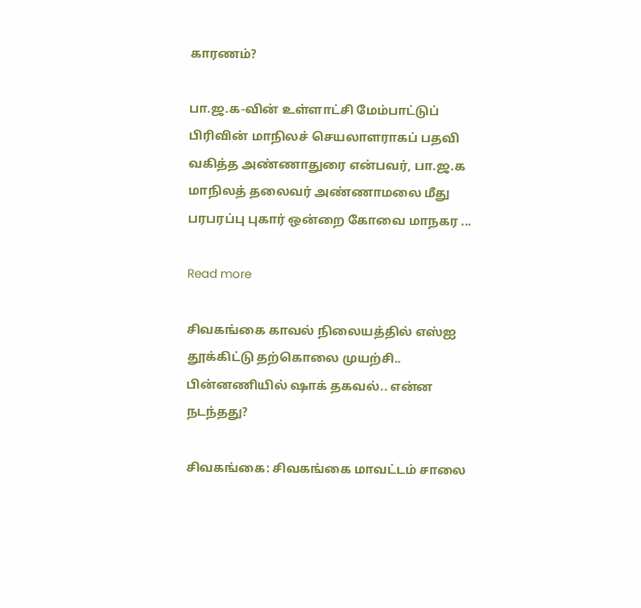காரணம்?

பா.ஜ.க-வின் உள்ளாட்சி மேம்பாட்டுப் பிரிவின் மாநிலச் செயலாளராகப் பதவி வகித்த அண்ணாதுரை என்பவர், பா.ஜ.க மாநிலத் தலைவர் அண்ணாமலை மீது பரபரப்பு புகார் ஒன்றை கோவை மாநகர ...

Read more

சிவகங்கை காவல் நிலையத்தில் எஸ்ஐ தூக்கிட்டு தற்கொலை முயற்சி.. பின்னணியில் ஷாக் தகவல்.. என்ன நடந்தது?

சிவகங்கை: சிவகங்கை மாவட்டம் சாலை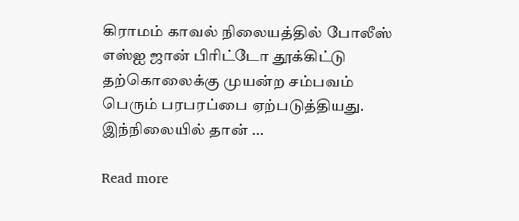கிராமம் காவல் நிலையத்தில் போலீஸ் எஸ்ஐ ஜான் பிரிட்டோ தூக்கிட்டு தற்கொலைக்கு முயன்ற சம்பவம் பெரும் பரபரப்பை ஏற்படுத்தியது. இந்நிலையில் தான் ...

Read more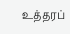உத்தரப்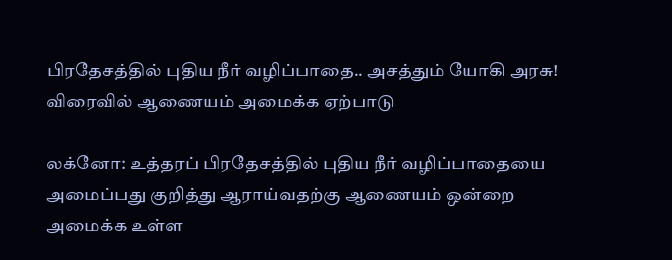பிரதேசத்தில் புதிய நீர் வழிப்பாதை.. அசத்தும் யோகி அரசு! விரைவில் ஆணையம் அமைக்க ஏற்பாடு

லக்னோ: உத்தரப் பிரதேசத்தில் புதிய நீர் வழிப்பாதையை அமைப்பது குறித்து ஆராய்வதற்கு ஆணையம் ஒன்றை அமைக்க உள்ள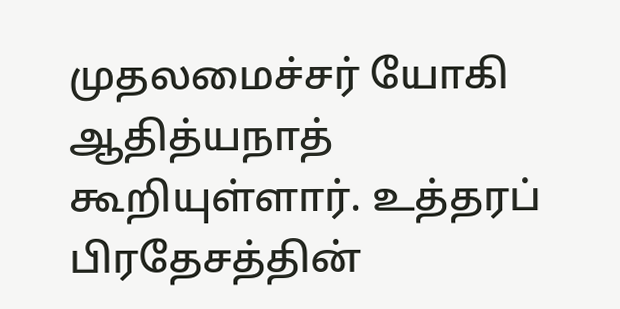முதலமைச்சர் யோகி ஆதித்யநாத் கூறியுள்ளார். உத்தரப் பிரதேசத்தின்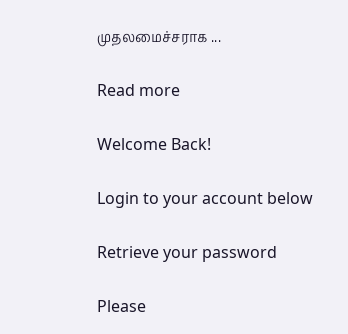முதலமைச்சராக ...

Read more

Welcome Back!

Login to your account below

Retrieve your password

Please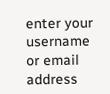enter your username or email address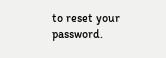to reset your password.